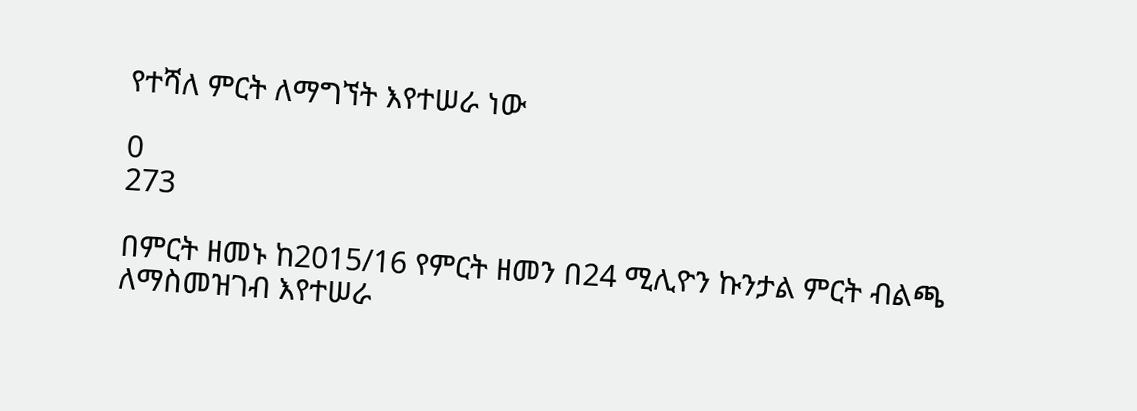የተሻለ ምርት ለማግኘት እየተሠራ ነው

0
273

በምርት ዘመኑ ከ2015/16 የምርት ዘመን በ24 ሚሊዮን ኩንታል ምርት ብልጫ ለማስመዝገብ እየተሠራ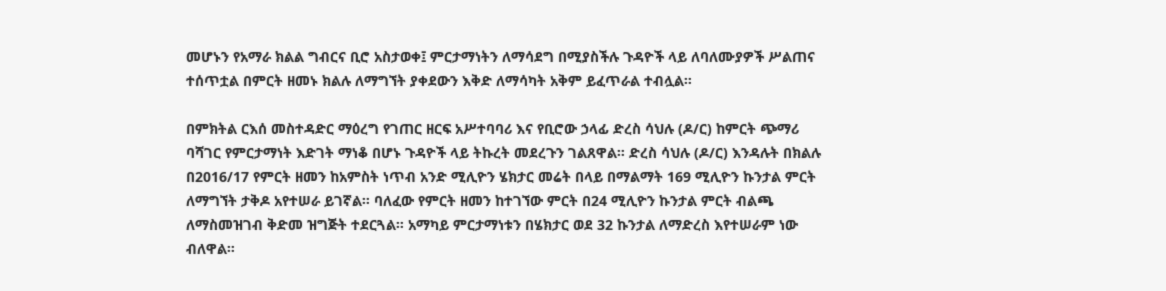መሆኑን የአማራ ክልል ግብርና ቢሮ አስታወቀ፤ ምርታማነትን ለማሳደግ በሚያስችሉ ጉዳዮች ላይ ለባለሙያዎች ሥልጠና ተሰጥቷል በምርት ዘመኑ ክልሉ ለማግኘት ያቀደውን እቅድ ለማሳካት አቅም ይፈጥራል ተብሏል።

በምክትል ርእሰ መስተዳድር ማዕረግ የገጠር ዘርፍ አሥተባባሪ እና የቢሮው ኃላፊ ድረስ ሳህሉ (ዶ/ር) ከምርት ጭማሪ ባሻገር የምርታማነት እድገት ማነቆ በሆኑ ጉዳዮች ላይ ትኩረት መደረጉን ገልጸዋል። ድረስ ሳህሉ (ዶ/ር) እንዳሉት በክልሉ በ2016/17 የምርት ዘመን ከአምስት ነጥብ አንድ ሚሊዮን ሄክታር መሬት በላይ በማልማት 169 ሚሊዮን ኩንታል ምርት ለማግኘት ታቅዶ አየተሠራ ይገኛል። ባለፈው የምርት ዘመን ከተገኘው ምርት በ24 ሚሊዮን ኩንታል ምርት ብልጫ ለማስመዝገብ ቅድመ ዝግጅት ተደርጓል። አማካይ ምርታማነቱን በሄክታር ወደ 32 ኩንታል ለማድረስ እየተሠራም ነው ብለዋል።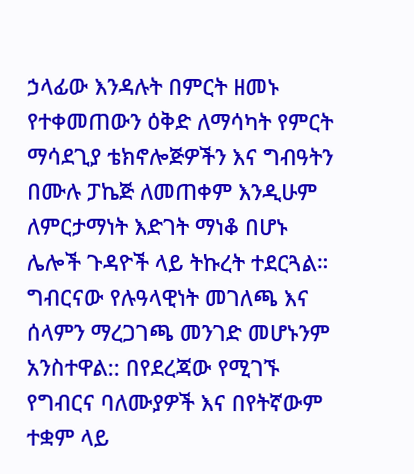ኃላፊው እንዳሉት በምርት ዘመኑ የተቀመጠውን ዕቅድ ለማሳካት የምርት ማሳደጊያ ቴክኖሎጅዎችን እና ግብዓትን በሙሉ ፓኬጅ ለመጠቀም እንዲሁም ለምርታማነት እድገት ማነቆ በሆኑ ሌሎች ጉዳዮች ላይ ትኩረት ተደርጓል። ግብርናው የሉዓላዊነት መገለጫ እና ሰላምን ማረጋገጫ መንገድ መሆኑንም አንስተዋል:: በየደረጃው የሚገኙ የግብርና ባለሙያዎች እና በየትኛውም ተቋም ላይ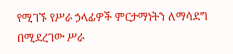የሚገኙ የሥራ ኃላፊዎች ምርታማነትን ለማሳደግ በሚደረገው ሥራ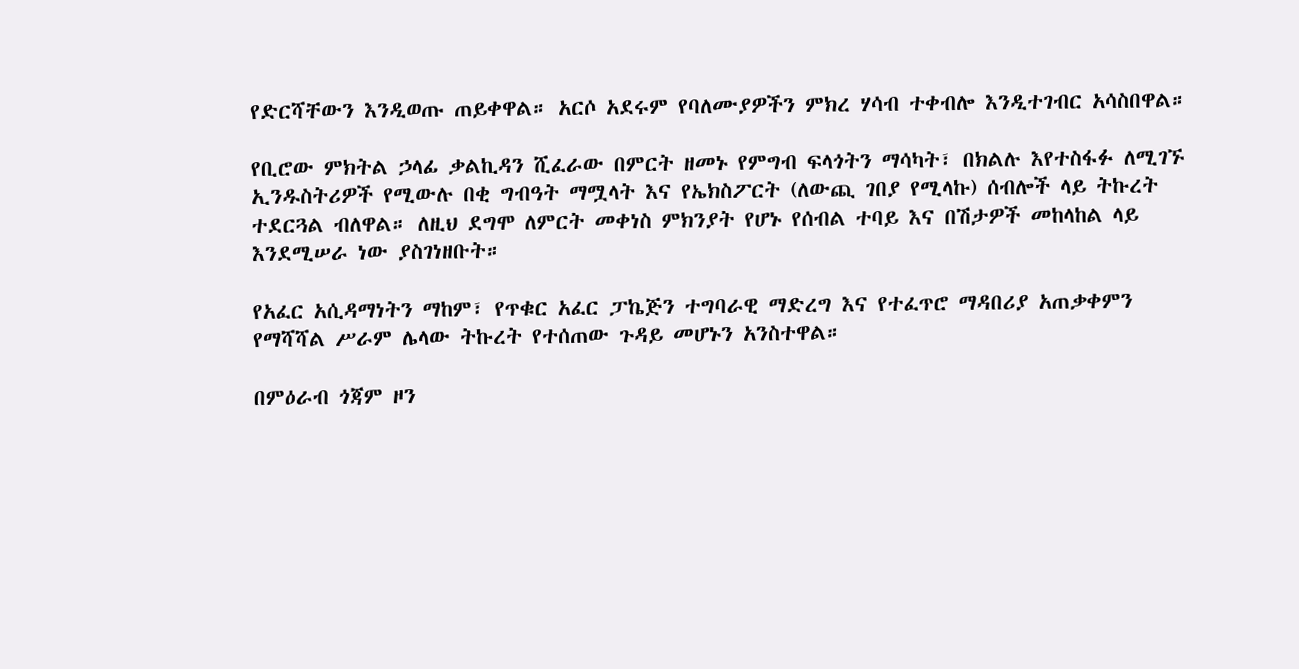የድርሻቸውን እንዲወጡ ጠይቀዋል። አርሶ አደሩም የባለሙያዎችን ምክረ ሃሳብ ተቀብሎ እንዲተገብር አሳስበዋል።

የቢሮው ምክትል ኃላፊ ቃልኪዳን ሺፈራው በምርት ዘመኑ የምግብ ፍላጎትን ማሳካት፣ በክልሉ እየተስፋፉ ለሚገኙ ኢንዱስትሪዎች የሚውሉ በቂ ግብዓት ማሟላት እና የኤክስፖርት (ለውጪ ገበያ የሚላኩ) ሰብሎች ላይ ትኩረት ተደርጓል ብለዋል። ለዚህ ደግሞ ለምርት መቀነስ ምክንያት የሆኑ የሰብል ተባይ እና በሽታዎች መከላከል ላይ እንደሚሠራ ነው ያስገነዘቡት።

የአፈር አሲዳማነትን ማከም፣ የጥቁር አፈር ፓኬጅን ተግባራዊ ማድረግ እና የተፈጥሮ ማዳበሪያ አጠቃቀምን የማሻሻል ሥራም ሌላው ትኩረት የተሰጠው ጉዳይ መሆኑን አንስተዋል።

በምዕራብ ጎጃም ዞን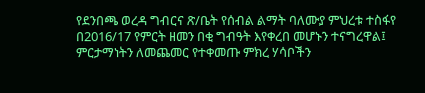የደንበጫ ወረዳ ግብርና ጽ/ቤት የሰብል ልማት ባለሙያ ምህረቱ ተስፋየ በ2016/17 የምርት ዘመን በቂ ግብዓት እየቀረበ መሆኑን ተናግረዋል፤ ምርታማነትን ለመጨመር የተቀመጡ ምክረ ሃሳቦችን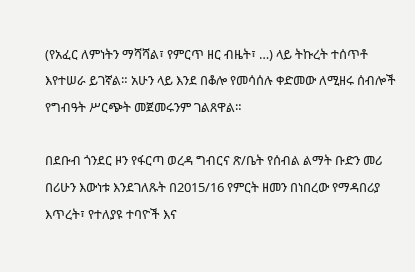(የአፈር ለምነትን ማሻሻል፣ የምርጥ ዘር ብዜት፣ …) ላይ ትኩረት ተሰጥቶ እየተሠራ ይገኛል። አሁን ላይ እንደ በቆሎ የመሳሰሉ ቀድመው ለሚዘሩ ሰብሎች የግብዓት ሥርጭት መጀመሩንም ገልጸዋል።

በደቡብ ጎንደር ዞን የፋርጣ ወረዳ ግብርና ጽ/ቤት የሰብል ልማት ቡድን መሪ በሪሁን እውነቱ እንደገለጹት በ2015/16 የምርት ዘመን በነበረው የማዳበሪያ እጥረት፣ የተለያዩ ተባዮች እና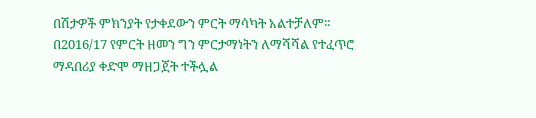በሽታዎች ምክንያት የታቀደውን ምርት ማሳካት አልተቻለም። በ2016/17 የምርት ዘመን ግን ምርታማነትን ለማሻሻል የተፈጥሮ ማዳበሪያ ቀድሞ ማዘጋጀት ተችሏል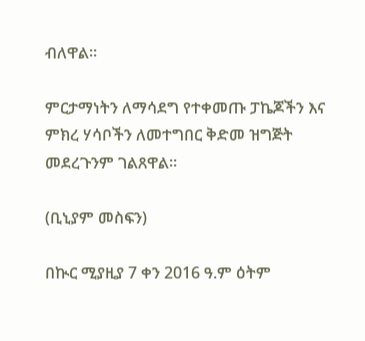ብለዋል።

ምርታማነትን ለማሳደግ የተቀመጡ ፓኬጆችን እና ምክረ ሃሳቦችን ለመተግበር ቅድመ ዝግጅት መደረጉንም ገልጸዋል።

(ቢኒያም መስፍን)

በኲር ሚያዚያ 7 ቀን 2016 ዓ.ም ዕትም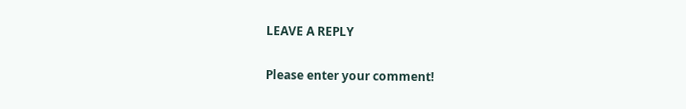LEAVE A REPLY

Please enter your comment!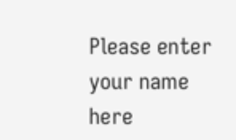Please enter your name here